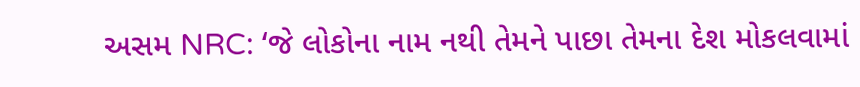અસમ NRC: ‘જે લોકોના નામ નથી તેમને પાછા તેમના દેશ મોકલવામાં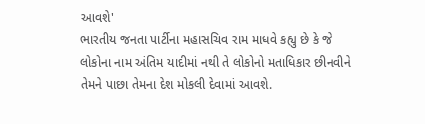આવશે'
ભારતીય જનતા પાર્ટીના મહાસચિવ રામ માધવે કહ્યુ છે કે જે લોકોના નામ અંતિમ યાદીમાં નથી તે લોકોનો મતાધિકાર છીનવીને તેમને પાછા તેમના દેશ મોકલી દેવામાં આવશે.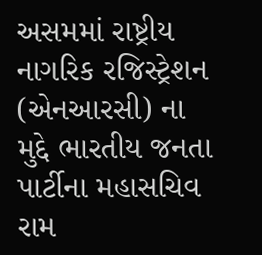અસમમાં રાષ્ટ્રીય નાગરિક રજિસ્ટ્રેશન (એનઆરસી) ના મુદ્દે ભારતીય જનતા પાર્ટીના મહાસચિવ રામ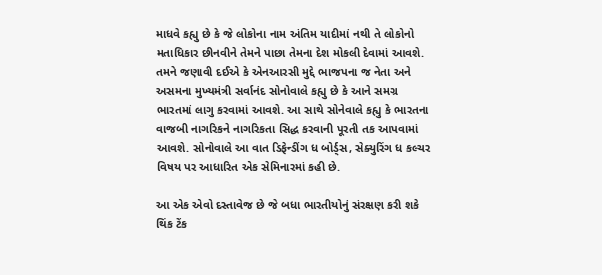માધવે કહ્યુ છે કે જે લોકોના નામ અંતિમ યાદીમાં નથી તે લોકોનો મતાધિકાર છીનવીને તેમને પાછા તેમના દેશ મોકલી દેવામાં આવશે. તમને જણાવી દઈએ કે એનઆરસી મુદ્દે ભાજપના જ નેતા અને અસમના મુખ્યમંત્રી સર્વાનંદ સોનોવાલે કહ્યુ છે કે આને સમગ્ર ભારતમાં લાગુ કરવામાં આવશે. આ સાથે સોનેવાલે કહ્યુ કે ભારતના વાજબી નાગરિકને નાગરિકતા સિદ્ધ કરવાની પૂરતી તક આપવામાં આવશે. સોનોવાલે આ વાત ડિફેન્ડીંગ ધ બોર્ડ્સ, સેક્યુરિંગ ધ કલ્ચર વિષય પર આધારિત એક સેમિનારમાં કહી છે.

આ એક એવો દસ્તાવેજ છે જે બધા ભારતીયોનું સંરક્ષણ કરી શકે
થિંક ટેંક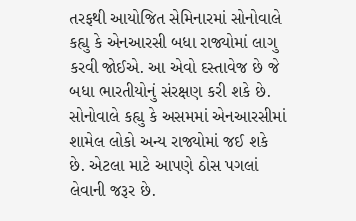તરફથી આયોજિત સેમિનારમાં સોનોવાલે કહ્યુ કે એનઆરસી બધા રાજ્યોમાં લાગુ કરવી જોઈએ. આ એવો દસ્તાવેજ છે જે બધા ભારતીયોનું સંરક્ષણ કરી શકે છે. સોનોવાલે કહ્યુ કે અસમમાં એનઆરસીમાં શામેલ લોકો અન્ય રાજ્યોમાં જઈ શકે છે. એટલા માટે આપણે ઠોસ પગલાં લેવાની જરૂર છે.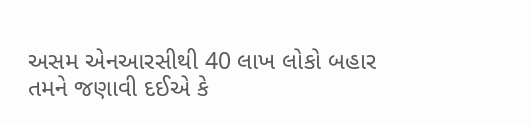અસમ એનઆરસીથી 40 લાખ લોકો બહાર
તમને જણાવી દઈએ કે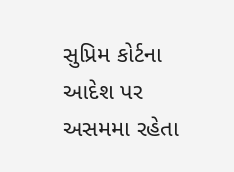સુપ્રિમ કોર્ટના આદેશ પર અસમમા રહેતા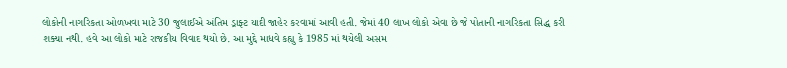લોકોની નાગરિકતા ઓળખવા માટે 30 જુલાઈએ અંતિમ ડ્રાફ્ટ યાદી જાહેર કરવામાં આવી હતી. જેમાં 40 લાખ લોકો એવા છે જે પોતાની નાગરિકતા સિદ્ધ કરી શક્યા નથી. હવે આ લોકો માટે રાજકીય વિવાદ થયો છે. આ મુદ્દે માધવે કહ્યુ કે 1985 માં થયેલી અસમ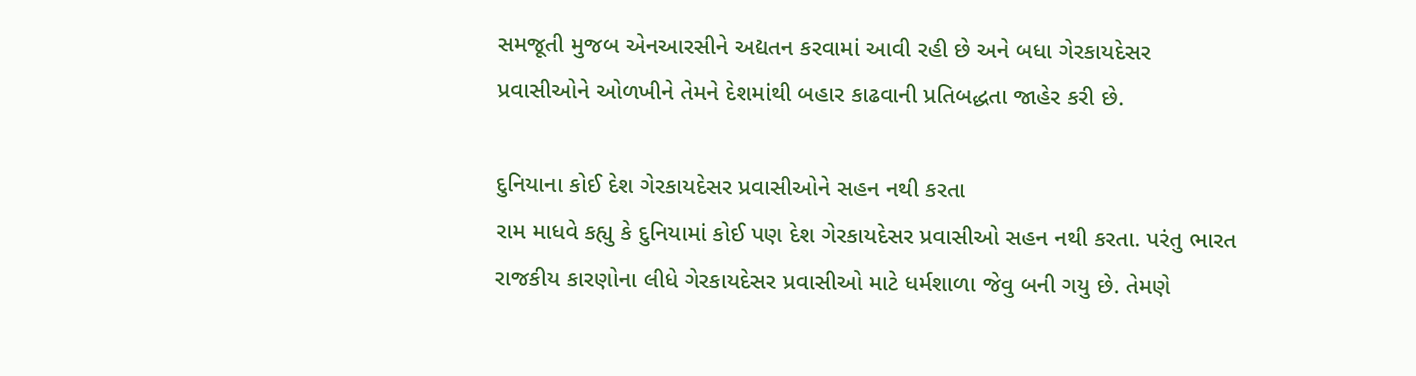સમજૂતી મુજબ એનઆરસીને અદ્યતન કરવામાં આવી રહી છે અને બધા ગેરકાયદેસર પ્રવાસીઓને ઓળખીને તેમને દેશમાંથી બહાર કાઢવાની પ્રતિબદ્ધતા જાહેર કરી છે.

દુનિયાના કોઈ દેશ ગેરકાયદેસર પ્રવાસીઓને સહન નથી કરતા
રામ માધવે કહ્યુ કે દુનિયામાં કોઈ પણ દેશ ગેરકાયદેસર પ્રવાસીઓ સહન નથી કરતા. પરંતુ ભારત રાજકીય કારણોના લીધે ગેરકાયદેસર પ્રવાસીઓ માટે ધર્મશાળા જેવુ બની ગયુ છે. તેમણે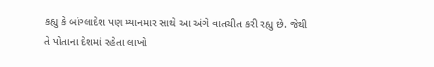કહ્યુ કે બાંગ્લાદેશ પણ મ્યાનમાર સાથે આ અંગે વાતચીત કરી રહ્યુ છે. જેથી તે પોતાના દેશમાં રહેતા લાખો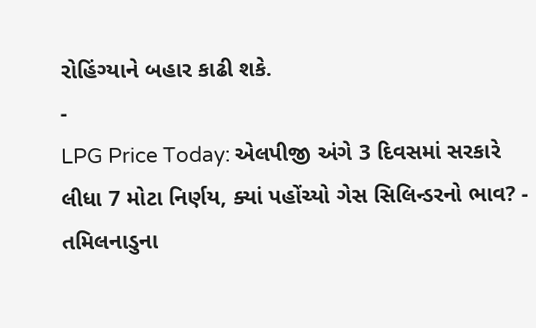રોહિંગ્યાને બહાર કાઢી શકે.
-
LPG Price Today: એલપીજી અંગે 3 દિવસમાં સરકારે લીધા 7 મોટા નિર્ણય, ક્યાં પહોંચ્યો ગેસ સિલિન્ડરનો ભાવ? -
તમિલનાડુના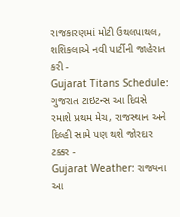રાજકારણમાં મોટી ઉથલપાથલ, શશિકલાએ નવી પાર્ટીની જાહેરાત કરી -
Gujarat Titans Schedule: ગુજરાત ટાઇટન્સ આ દિવસે રમાશે પ્રથમ મેચ, રાજસ્થાન અને દિલ્હી સામે પણ થશે જોરદાર ટક્કર -
Gujarat Weather: રાજ્યના આ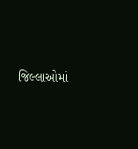જિલ્લાઓમાં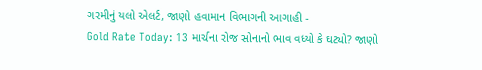ગરમીનું યલો એલર્ટ, જાણો હવામાન વિભાગની આગાહી -
Gold Rate Today: 13 માર્ચના રોજ સોનાનો ભાવ વધ્યો કે ઘટ્યો? જાણો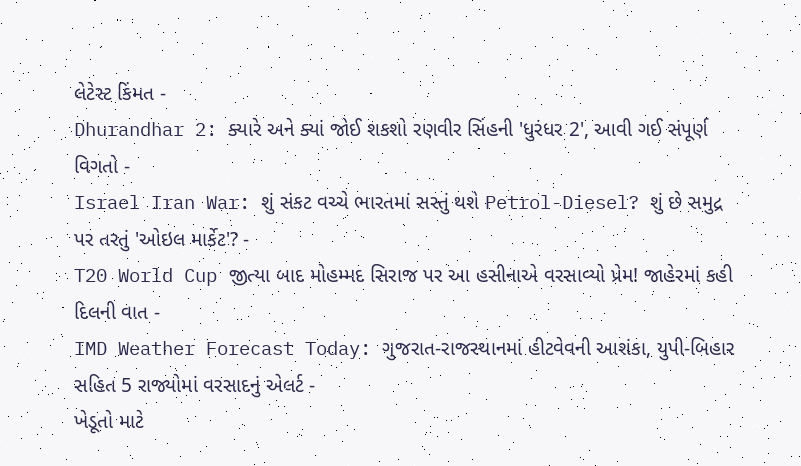લેટેસ્ટ કિંમત -
Dhurandhar 2: ક્યારે અને ક્યાં જોઈ શકશો રણવીર સિંહની 'ધુરંધર 2', આવી ગઈ સંપૂર્ણ વિગતો -
Israel Iran War: શું સંકટ વચ્ચે ભારતમાં સસ્તું થશે Petrol-Diesel? શું છે સમુદ્ર પર તરતું 'ઓઇલ માર્કેટ'? -
T20 World Cup જીત્યા બાદ મોહમ્મદ સિરાજ પર આ હસીનાએ વરસાવ્યો પ્રેમ! જાહેરમાં કહી દિલની વાત -
IMD Weather Forecast Today: ગુજરાત-રાજસ્થાનમાં હીટવેવની આશંકા, યુપી-બિહાર સહિત 5 રાજ્યોમાં વરસાદનું એલર્ટ -
ખેડૂતો માટે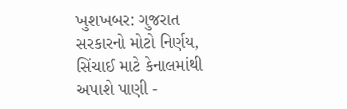ખુશખબર: ગુજરાત સરકારનો મોટો નિર્ણય, સિંચાઈ માટે કેનાલમાંથી અપાશે પાણી -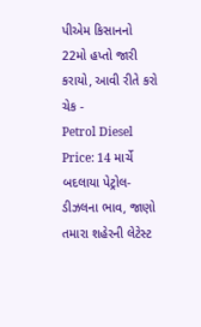પીએમ કિસાનનો 22મો હપ્તો જારી કરાયો, આવી રીતે કરો ચેક -
Petrol Diesel Price: 14 માર્ચે બદલાયા પેટ્રોલ-ડીઝલના ભાવ, જાણો તમારા શહેરની લેટેસ્ટ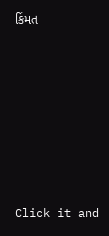કિંમત










Click it and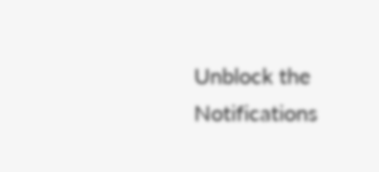Unblock the Notifications